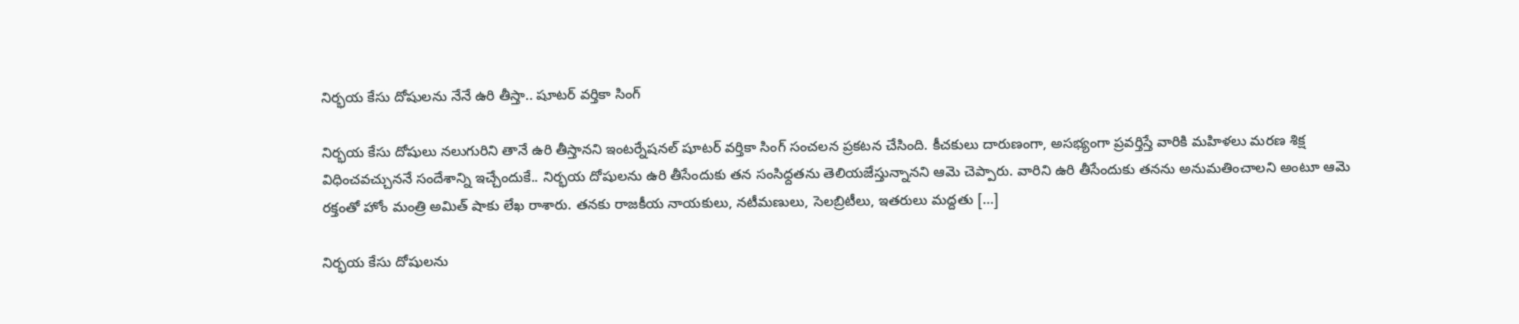నిర్భయ కేసు దోషులను నేనే ఉరి తీస్తా.. షూటర్ వర్తికా సింగ్

నిర్భయ కేసు దోషులు నలుగురిని తానే ఉరి తీస్తానని ఇంటర్నేషనల్ షూటర్ వర్తికా సింగ్ సంచలన ప్రకటన చేసింది. కీచకులు దారుణంగా, అసభ్యంగా ప్రవర్తిస్తే వారికి మహిళలు మరణ శిక్ష విధించవచ్చుననే సందేశాన్ని ఇచ్చేందుకే.. నిర్భయ దోషులను ఉరి తీసేందుకు తన సంసిధ్దతను తెలియజేస్తున్నానని ఆమె చెప్పారు. వారిని ఉరి తీసేందుకు తనను అనుమతించాలని అంటూ ఆమె రక్తంతో హోం మంత్రి అమిత్ షాకు లేఖ రాశారు. తనకు రాజకీయ నాయకులు, నటీమణులు, సెలబ్రిటీలు, ఇతరులు మద్దతు […]

నిర్భయ కేసు దోషులను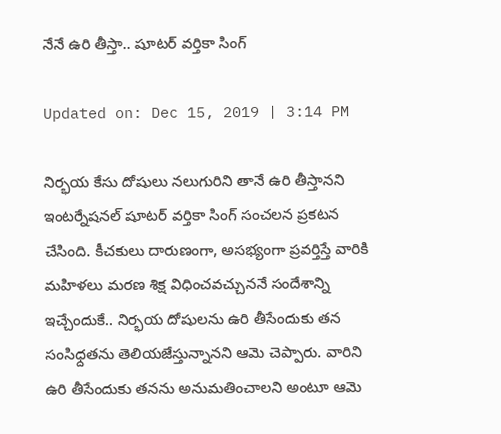నేనే ఉరి తీస్తా.. షూటర్ వర్తికా సింగ్

Updated on: Dec 15, 2019 | 3:14 PM

నిర్భయ కేసు దోషులు నలుగురిని తానే ఉరి తీస్తానని ఇంటర్నేషనల్ షూటర్ వర్తికా సింగ్ సంచలన ప్రకటన చేసింది. కీచకులు దారుణంగా, అసభ్యంగా ప్రవర్తిస్తే వారికి మహిళలు మరణ శిక్ష విధించవచ్చుననే సందేశాన్ని ఇచ్చేందుకే.. నిర్భయ దోషులను ఉరి తీసేందుకు తన సంసిధ్దతను తెలియజేస్తున్నానని ఆమె చెప్పారు. వారిని ఉరి తీసేందుకు తనను అనుమతించాలని అంటూ ఆమె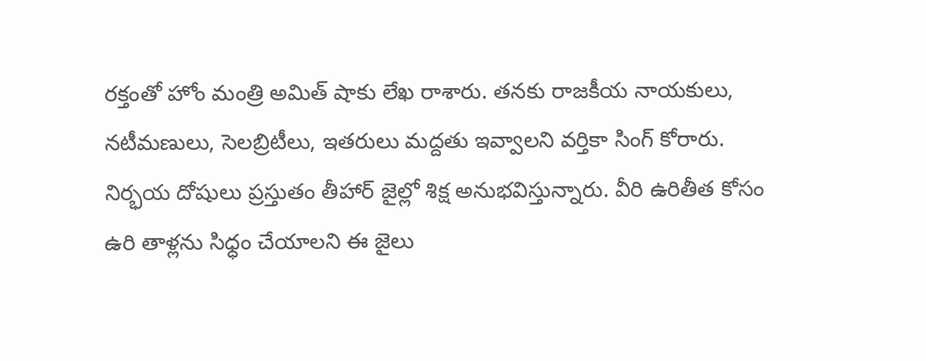రక్తంతో హోం మంత్రి అమిత్ షాకు లేఖ రాశారు. తనకు రాజకీయ నాయకులు, నటీమణులు, సెలబ్రిటీలు, ఇతరులు మద్దతు ఇవ్వాలని వర్తికా సింగ్ కోరారు.
నిర్భయ దోషులు ప్రస్తుతం తీహార్ జైల్లో శిక్ష అనుభవిస్తున్నారు. వీరి ఉరితీత కోసం ఉరి తాళ్లను సిధ్ధం చేయాలని ఈ జైలు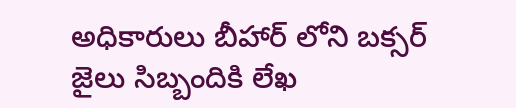అధికారులు బీహార్ లోని బక్సర్ జైలు సిబ్బందికి లేఖ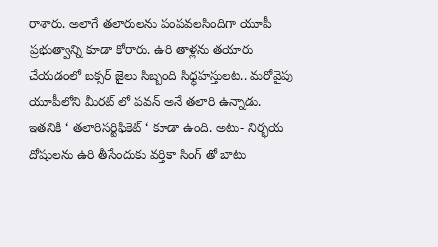రాశారు. అలాగే తలారులను పంపవలసిందిగా యూపీ ప్రభుత్వాన్ని కూడా కోరారు. ఉరి తాళ్లను తయారు చేయడంలో బక్సర్ జైలు సిబ్బంది సిధ్ధహస్తులట.. మరోవైపు యూపీలోని మీరట్ లో పవన్ అనే తలారి ఉన్నాడు. ఇతనికి ‘ తలారిసర్టిఫికెట్ ‘ కూడా ఉంది. అటు- నిర్భయ దోషులను ఉరి తీసేందుకు వర్తికా సింగ్ తో బాటు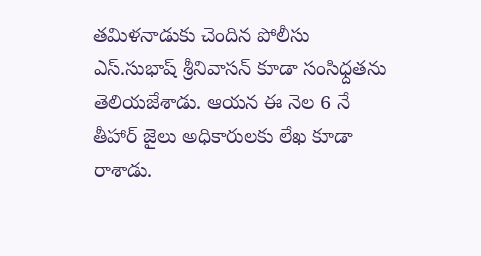తమిళనాడుకు చెందిన పోలీసు ఎస్.సుభాష్ శ్రీనివాసన్ కూడా సంసిధ్దతను తెలియజేశాడు. ఆయన ఈ నెల 6 నే తీహార్ జైలు అధికారులకు లేఖ కూడా రాశాడు.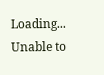Loading...
Unable to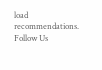load recommendations.
Follow Us